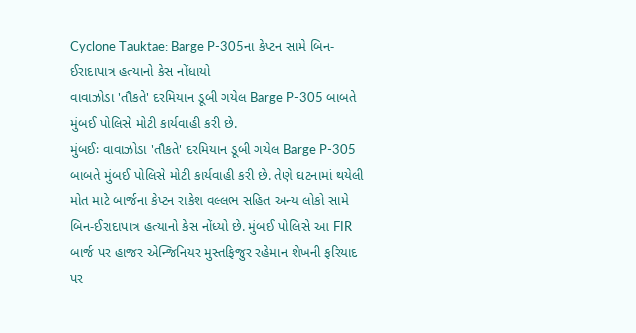Cyclone Tauktae: Barge P-305ના કેપ્ટન સામે બિન-ઈરાદાપાત્ર હત્યાનો કેસ નોંધાયો
વાવાઝોડા 'તૌકતે' દરમિયાન ડૂબી ગયેલ Barge P-305 બાબતે મુંબઈ પોલિસે મોટી કાર્યવાહી કરી છે.
મુંબઈઃ વાવાઝોડા 'તૌકતે' દરમિયાન ડૂબી ગયેલ Barge P-305 બાબતે મુંબઈ પોલિસે મોટી કાર્યવાહી કરી છે. તેણે ઘટનામાં થયેલી મોત માટે બાર્જના કેપ્ટન રાકેશ વલ્લભ સહિત અન્ય લોકો સામે બિન-ઈરાદાપાત્ર હત્યાનો કેસ નોંધ્યો છે. મુંબઈ પોલિસે આ FIR બાર્જ પર હાજર એન્જિનિયર મુસ્તફિજુર રહેમાન શેખની ફરિયાદ પર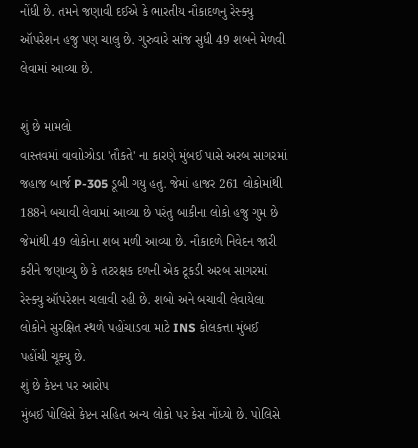નોંધી છે. તમને જણાવી દઈએ કે ભારતીય નૌકાદળનુ રેસ્ક્યુ ઑપરેશન હજુ પણ ચાલુ છે. ગુરુવારે સાંજ સુધી 49 શબને મેળવી લેવામાં આવ્યા છે.

શું છે મામલો
વાસ્તવમાં વાવાોઝોડા 'તૌકતે' ના કારણે મુંબઈ પાસે અરબ સાગરમાં જહાજ બાર્જ P-305 ડૂબી ગયુ હતુ. જેમાં હાજર 261 લોકોમાંથી 188ને બચાવી લેવામાં આવ્યા છે પરંતુ બાકીના લોકો હજુ ગુમ છે જેમાંથી 49 લોકોના શબ મળી આવ્યા છે. નૌકાદળે નિવેદન જારી કરીને જણાવ્યુ છે કે તટરક્ષક દળની એક ટૂકડી અરબ સાગરમાં રેસ્ક્યુ ઑપરેશન ચલાવી રહી છે. શબો અને બચાવી લેવાયેલા લોકોને સુરક્ષિત સ્થળે પહોંચાડવા માટે INS કોલકત્તા મુંબઈ પહોંચી ચૂક્યુ છે.
શું છે કેપ્ટન પર આરોપ
મુંબઈ પોલિસે કેપ્ટન સહિત અન્ય લોકો પર કેસ નોંધ્યો છે. પોલિસે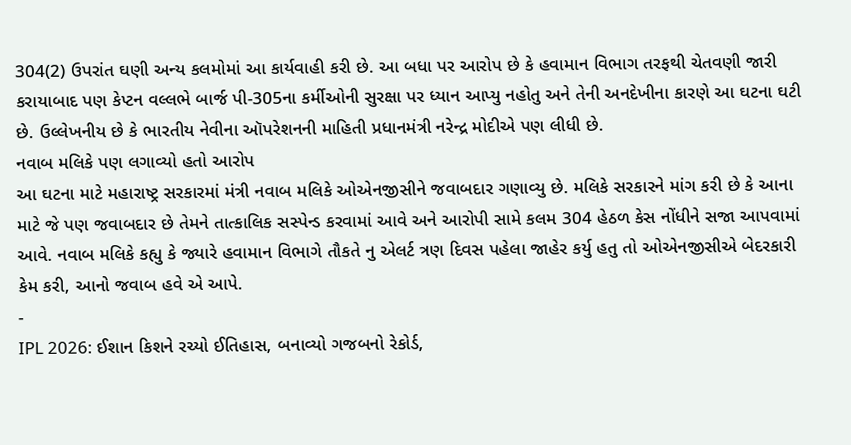304(2) ઉપરાંત ઘણી અન્ય કલમોમાં આ કાર્યવાહી કરી છે. આ બધા પર આરોપ છે કે હવામાન વિભાગ તરફથી ચેતવણી જારી કરાયાબાદ પણ કેપ્ટન વલ્લભે બાર્જ પી-305ના કર્મીઓની સુરક્ષા પર ધ્યાન આપ્યુ નહોતુ અને તેની અનદેખીના કારણે આ ઘટના ઘટી છે. ઉલ્લેખનીય છે કે ભારતીય નેવીના ઑપરેશનની માહિતી પ્રધાનમંત્રી નરેન્દ્ર મોદીએ પણ લીધી છે.
નવાબ મલિકે પણ લગાવ્યો હતો આરોપ
આ ઘટના માટે મહારાષ્ટ્ર સરકારમાં મંત્રી નવાબ મલિકે ઓએનજીસીને જવાબદાર ગણાવ્યુ છે. મલિકે સરકારને માંગ કરી છે કે આના માટે જે પણ જવાબદાર છે તેમને તાત્કાલિક સસ્પેન્ડ કરવામાં આવે અને આરોપી સામે કલમ 304 હેઠળ કેસ નોંધીને સજા આપવામાં આવે. નવાબ મલિકે કહ્યુ કે જ્યારે હવામાન વિભાગે તૌકતે નુ એલર્ટ ત્રણ દિવસ પહેલા જાહેર કર્યુ હતુ તો ઓએનજીસીએ બેદરકારી કેમ કરી, આનો જવાબ હવે એ આપે.
-
IPL 2026: ઈશાન કિશને રચ્યો ઈતિહાસ, બનાવ્યો ગજબનો રેકોર્ડ,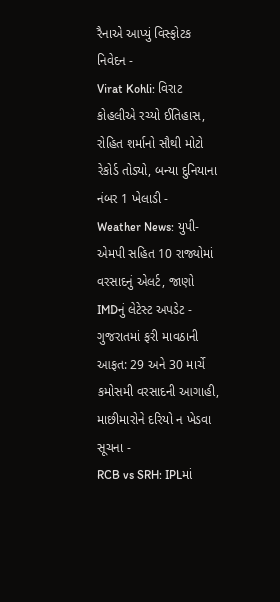રૈનાએ આપ્યું વિસ્ફોટક નિવેદન -
Virat Kohli: વિરાટ કોહલીએ રચ્યો ઈતિહાસ, રોહિત શર્માનો સૌથી મોટો રેકોર્ડ તોડ્યો, બન્યા દુનિયાના નંબર 1 ખેલાડી -
Weather News: યુપી-એમપી સહિત 10 રાજ્યોમાં વરસાદનું એલર્ટ, જાણો IMDનું લેટેસ્ટ અપડેટ -
ગુજરાતમાં ફરી માવઠાની આફત: 29 અને 30 માર્ચે કમોસમી વરસાદની આગાહી, માછીમારોને દરિયો ન ખેડવા સૂચના -
RCB vs SRH: IPLમાં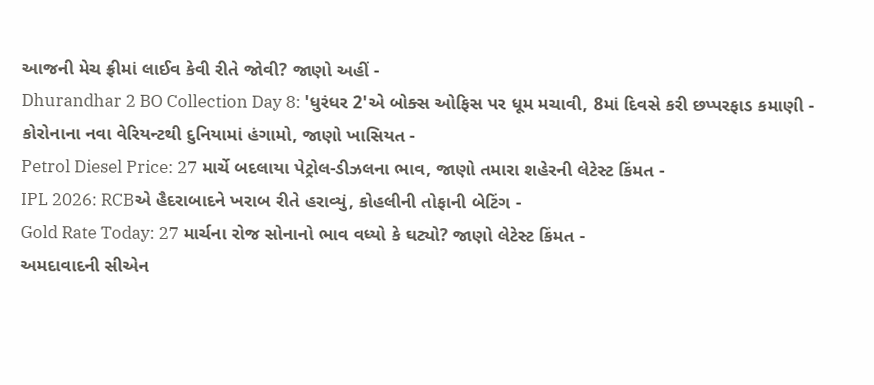આજની મેચ ફ્રીમાં લાઈવ કેવી રીતે જોવી? જાણો અહીં -
Dhurandhar 2 BO Collection Day 8: 'ધુરંધર 2'એ બોક્સ ઓફિસ પર ધૂમ મચાવી, 8માં દિવસે કરી છપ્પરફાડ કમાણી -
કોરોનાના નવા વેરિયન્ટથી દુનિયામાં હંગામો, જાણો ખાસિયત -
Petrol Diesel Price: 27 માર્ચે બદલાયા પેટ્રોલ-ડીઝલના ભાવ, જાણો તમારા શહેરની લેટેસ્ટ કિંમત -
IPL 2026: RCBએ હૈદરાબાદને ખરાબ રીતે હરાવ્યું, કોહલીની તોફાની બેટિંગ -
Gold Rate Today: 27 માર્ચના રોજ સોનાનો ભાવ વધ્યો કે ઘટ્યો? જાણો લેટેસ્ટ કિંમત -
અમદાવાદની સીએન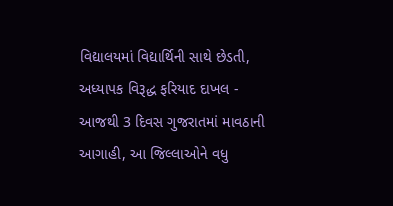વિદ્યાલયમાં વિદ્યાર્થિની સાથે છેડતી, અધ્યાપક વિરૂદ્ધ ફરિયાદ દાખલ -
આજથી 3 દિવસ ગુજરાતમાં માવઠાની આગાહી, આ જિલ્લાઓને વધુ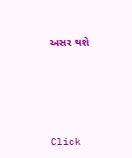અસર થશે








Click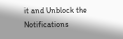it and Unblock the Notifications